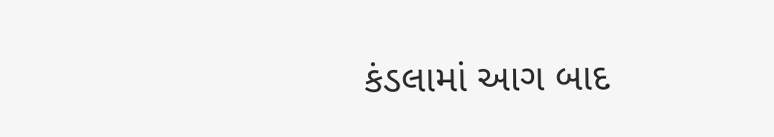કંડલામાં આગ બાદ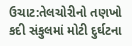ઉચાટ:તેલચોરીનો તણખો કદી સંકુલમાં મોટી દુર્ઘટના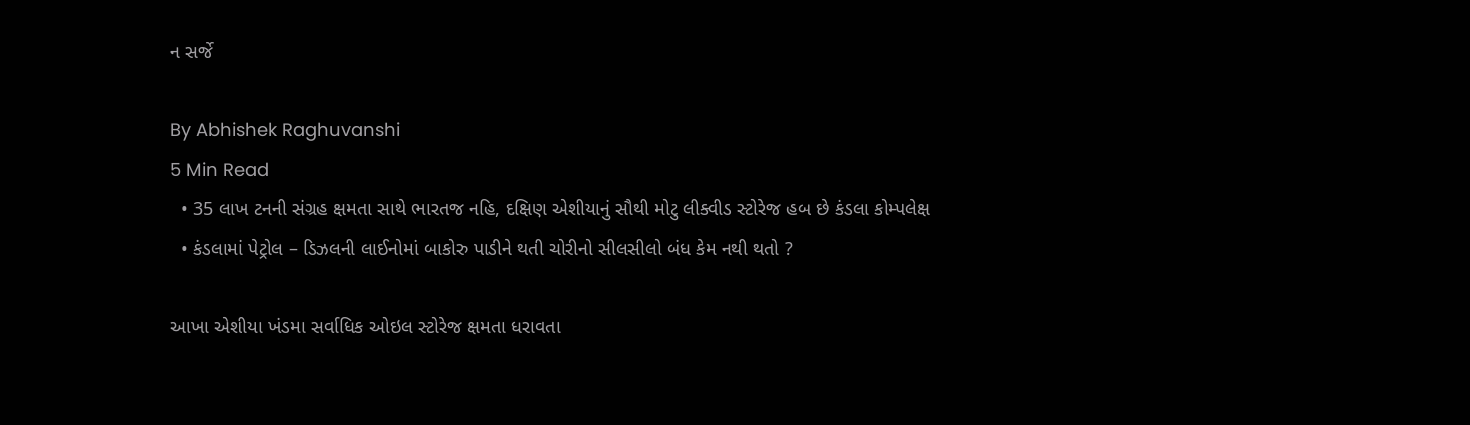ન સર્જે

By Abhishek Raghuvanshi
5 Min Read
  • 35 લાખ ટનની સંગ્રહ ક્ષમતા સાથે ભારતજ નહિ, દક્ષિણ એશીયાનું સૌથી મોટુ લીક્વીડ સ્ટોરેજ હબ છે કંડલા કોમ્પલેક્ષ
  • કંડલામાં પેટ્રોલ – ડિઝલની લાઈનોમાં બાકોરુ પાડીને થતી ચોરીનો સીલસીલો બંધ કેમ નથી થતો ?

આખા એશીયા ખંડમા સર્વાધિક ઓઇલ સ્ટોરેજ ક્ષમતા ધરાવતા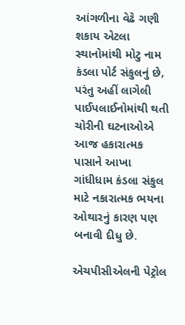આંગળીના વેઢે ગણી શકાય એટલા સ્થાનોમાંથી મોટુ નામ કંડલા પોર્ટ સંકુલનું છે, પરંતુ અહીં લાગેલી પાઈપલાઈનોમાંથી થતી ચોરીની ઘટનાઓએ આજ હકારાત્મક પાસાને આખા ગાંધીધામ કંડલા સંકુલ માટે નકારાત્મક ભયના ઓથારનું કારણ પણ બનાવી દીધુ છે.

એચપીસીએલની પેટ્રોલ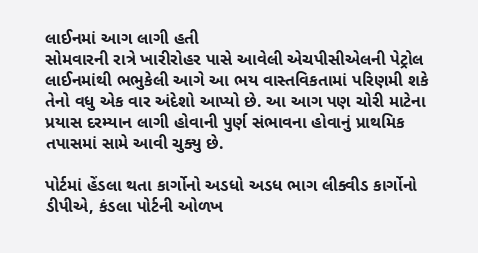લાઈનમાં આગ લાગી હતી
સોમવારની રાત્રે ખારીરોહર પાસે આવેલી એચપીસીએલની પેટ્રોલ લાઈનમાંથી ભભુકેલી આગે આ ભય વાસ્તવિકતામાં પરિણમી શકે તેનો વધુ એક વાર અંદેશો આપ્યો છે. આ આગ પણ ચોરી માટેના પ્રયાસ દરમ્યાન લાગી હોવાની પુર્ણ સંભાવના હોવાનું પ્રાથમિક તપાસમાં સામે આવી ચુક્યુ છે.

પોર્ટમાં હેંડલા થતા કાર્ગોનો અડધો અડધ ભાગ લીક્વીડ કાર્ગોનો
ડીપીએ, કંડલા પોર્ટની ઓળખ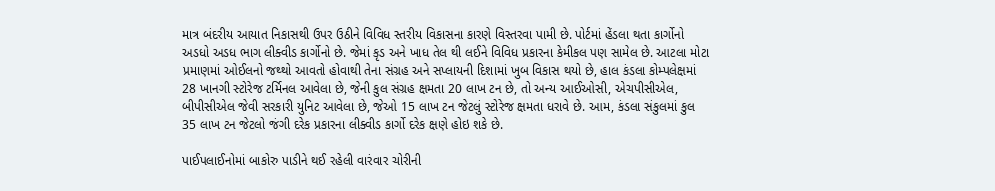માત્ર બંદરીય આયાત નિકાસથી ઉપર ઉઠીને વિવિધ સ્તરીય વિકાસના કારણે વિસ્તરવા પામી છે. પોર્ટમાં હેંડલા થતા કાર્ગોનો અડધો અડધ ભાગ લીક્વીડ કાર્ગોનો છે. જેમાં કૃડ અને ખાધ તેલ થી લઈને વિવિધ પ્રકારના કેમીકલ પણ સામેલ છે. આટલા મોટા પ્રમાણમાં ઓઈલનો જથ્થો આવતો હોવાથી તેના સંગ્રહ અને સપ્લાયની દિશામાં ખુબ વિકાસ થયો છે, હાલ કંડલા કોમ્પલેક્ષમાં 28 ખાનગી સ્ટોરેજ ટર્મિનલ આવેલા છે, જેની કુલ સંગ્રહ ક્ષમતા 20 લાખ ટન છે, તો અન્ય આઈઓસી, એચપીસીએલ, બીપીસીએલ જેવી સરકારી યુનિટ આવેલા છે, જેઓ 15 લાખ ટન જેટલું સ્ટોરેજ ક્ષમતા ધરાવે છે. આમ, કંડલા સંકુલમાં કુલ 35 લાખ ટન જેટલો જંગી દરેક પ્રકારના લીક્વીડ કાર્ગો દરેક ક્ષણે હોઇ શકે છે.

પાઈપલાઈનોમાં બાકોરુ પાડીને થઈ રહેલી વારંવાર ચોરીની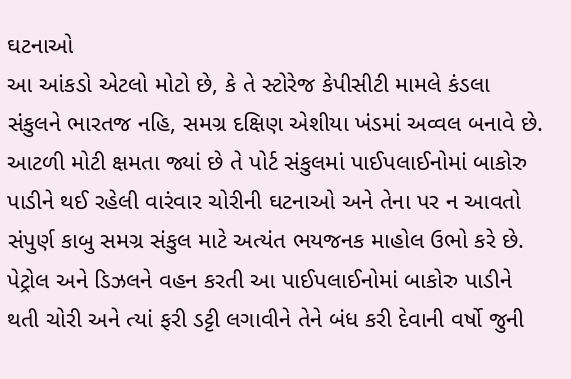ઘટનાઓ
આ આંકડો એટલો મોટો છે, કે તે સ્ટોરેજ કેપીસીટી મામલે કંડલા સંકુલને ભારતજ નહિ, સમગ્ર દક્ષિણ એશીયા ખંડમાં અવ્વલ બનાવે છે. આટળી મોટી ક્ષમતા જ્યાં છે તે પોર્ટ સંકુલમાં પાઈપલાઈનોમાં બાકોરુ પાડીને થઈ રહેલી વારંવાર ચોરીની ઘટનાઓ અને તેના પર ન આવતો સંપુર્ણ કાબુ સમગ્ર સંકુલ માટે અત્યંત ભયજનક માહોલ ઉભો કરે છે. પેટ્રોલ અને ડિઝલને વહન કરતી આ પાઈપલાઈનોમાં બાકોરુ પાડીને થતી ચોરી અને ત્યાં ફરી ડટ્ટી લગાવીને તેને બંધ કરી દેવાની વર્ષો જુની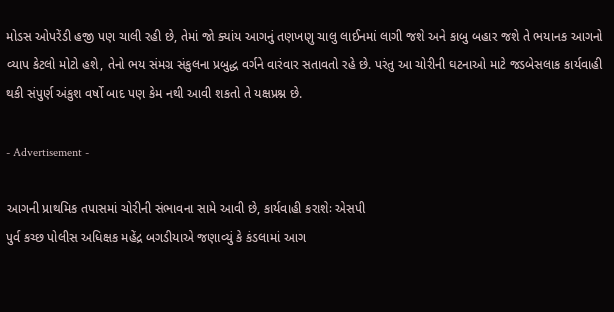મોડસ ઓપરેંડી હજી પણ ચાલી રહી છે, તેમાં જો ક્યાંય આગનું તણખણુ ચાલુ લાઈનમાં લાગી જશે અને કાબુ બહાર જશે તે ભયાનક આગનો વ્યાપ કેટલો મોટો હશે, તેનો ભય સંમગ્ર સંકુલના પ્રબુદ્ધ વર્ગને વારંવાર સતાવતો રહે છે. પરંતુ આ ચોરીની ઘટનાઓ માટે જડબેસલાક કાર્યવાહી થકી સંપુર્ણ અંકુશ વર્ષો બાદ પણ કેમ નથી આવી શકતો તે યક્ષપ્રશ્ન છે.

- Advertisement -

આગની પ્રાથમિક તપાસમાં ચોરીની સંભાવના સામે આવી છે, કાર્યવાહી કરાશેઃ એસપી
પુર્વ કચ્છ પોલીસ અધિક્ષક મહેંદ્ર બગડીયાએ જણાવ્યું કે કંડલામાં આગ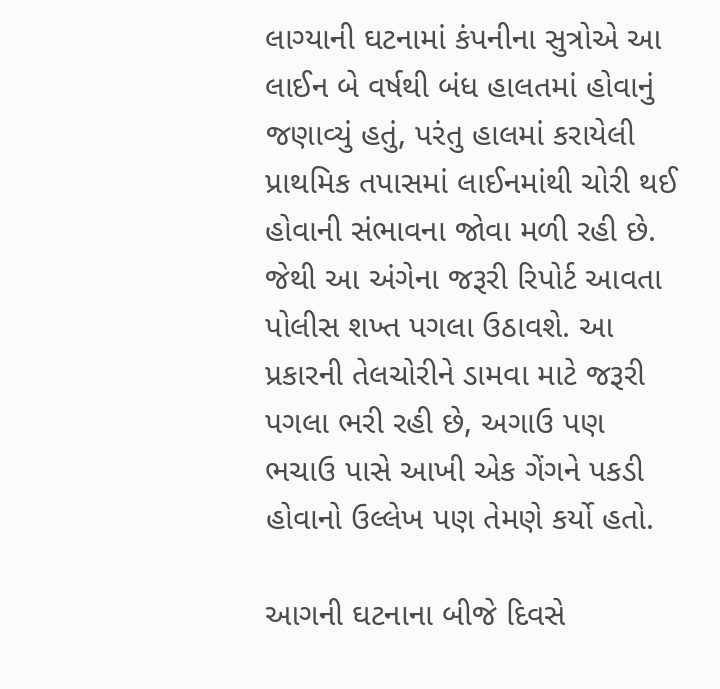લાગ્યાની ઘટનામાં કંપનીના સુત્રોએ આ લાઈન બે વર્ષથી બંધ હાલતમાં હોવાનું જણાવ્યું હતું, પરંતુ હાલમાં કરાયેલી પ્રાથમિક તપાસમાં લાઈનમાંથી ચોરી થઈ હોવાની સંભાવના જોવા મળી રહી છે. જેથી આ અંગેના જરૂરી રિપોર્ટ આવતા પોલીસ શખ્ત પગલા ઉઠાવશે. આ પ્રકારની તેલચોરીને ડામવા માટે જરૂરી પગલા ભરી રહી છે, અગાઉ પણ ભચાઉ પાસે આખી એક ગેંગને પકડી હોવાનો ઉલ્લેખ પણ તેમણે કર્યો હતો.

આગની ઘટનાના બીજે દિવસે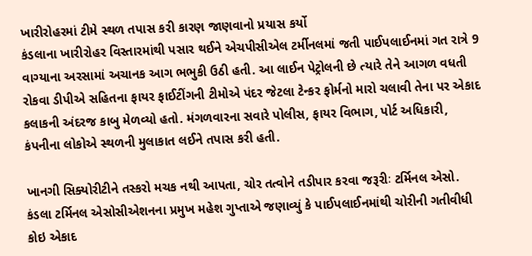ખારીરોહરમાં ટીમે સ્થળ તપાસ કરી કારણ જાણવાનો પ્રયાસ કર્યો
કંડલાના ખારીરોહર વિસ્તારમાંથી પસાર થઈને એચપીસીએલ ટર્મીનલમાં જતી પાઈપલાઈનમાં ગત રાત્રે 9 વાગ્યાના અરસામાં અચાનક આગ ભભુકી ઉઠી હતી. આ લાઈન પેટ્રોલની છે ત્યારે તેને આગળ વધતી રોકવા ડીપીએ સહિતના ફાયર ફાઈટીંગની ટીમોએ પંદર જેટલા ટેન્કર ફોર્મનો મારો ચલાવી તેના પર એકાદ કલાકની અંદરજ કાબુ મેળવ્યો હતો. મંગળવારના સવારે પોલીસ, ફાયર વિભાગ, પોર્ટ અધિકારી, કંપનીના લોકોએ સ્થળની મુલાકાત લઈને તપાસ કરી હતી.

ખાનગી સિક્યોરીટીને તસ્કરો મચક નથી આપતા, ચોર તત્વોને તડીપાર કરવા જરૂરીઃ ટર્મિનલ એસો.
કંડલા ટર્મિનલ એસોસીએશનના પ્રમુખ મહેશ ગુપ્તાએ જણાવ્યું કે પાઈપલાઈનમાંથી ચોરીની ગતીવીધી કોઇ એકાદ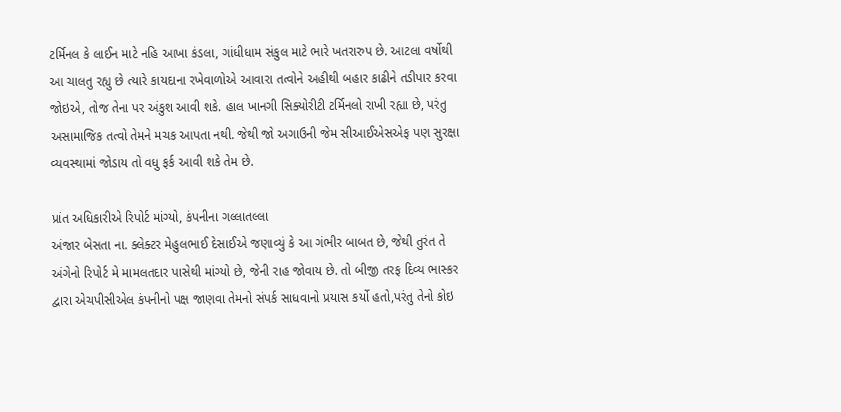ટર્મિનલ કે લાઈન માટે નહિ આખા કંડલા, ગાંધીધામ સંકુલ માટે ભારે ખતરારુપ છે. આટલા વર્ષોથી આ ચાલતુ રહ્યુ છે ત્યારે કાયદાના રખેવાળોએ આવારા તત્વોને અહીથી બહાર કાઢીને તડીપાર કરવા જોઇએ, તોજ તેના પર અંકુશ આવી શકે. હાલ ખાનગી સિક્યોરીટી ટર્મિનલો રાખી રહ્યા છે, પરંતુ અસામાજિક તત્વો તેમને મચક આપતા નથી. જેથી જો અગાઉની જેમ સીઆઈએસએફ પણ સુરક્ષા વ્યવસ્થામાં જોડાય તો વધુ ફર્ક આવી શકે તેમ છે.

પ્રાંત અધિકારીએ રિપોર્ટ માંગ્યો, કંપનીના ગલ્લાતલ્લા
અંજાર બેસતા ના. ક્લેક્ટર મેહુલભાઈ દેસાઈએ જણાવ્યું કે આ ગંભીર બાબત છે, જેથી તુરંત તે અંગેનો રિપોર્ટ મે મામલતદાર પાસેથી માંગ્યો છે, જેની રાહ જોવાય છે. તો બીજી તરફ દિવ્ય ભાસ્કર દ્વારા એચપીસીએલ કંપનીનો પક્ષ જાણવા તેમનો સંપર્ક સાધવાનો પ્રયાસ કર્યો હતો,પરંતુ તેનો કોઇ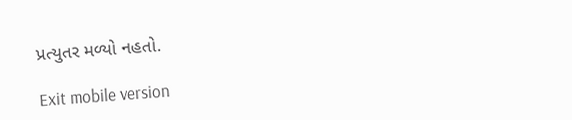પ્રત્યુતર મળ્યો નહતો.

Exit mobile version